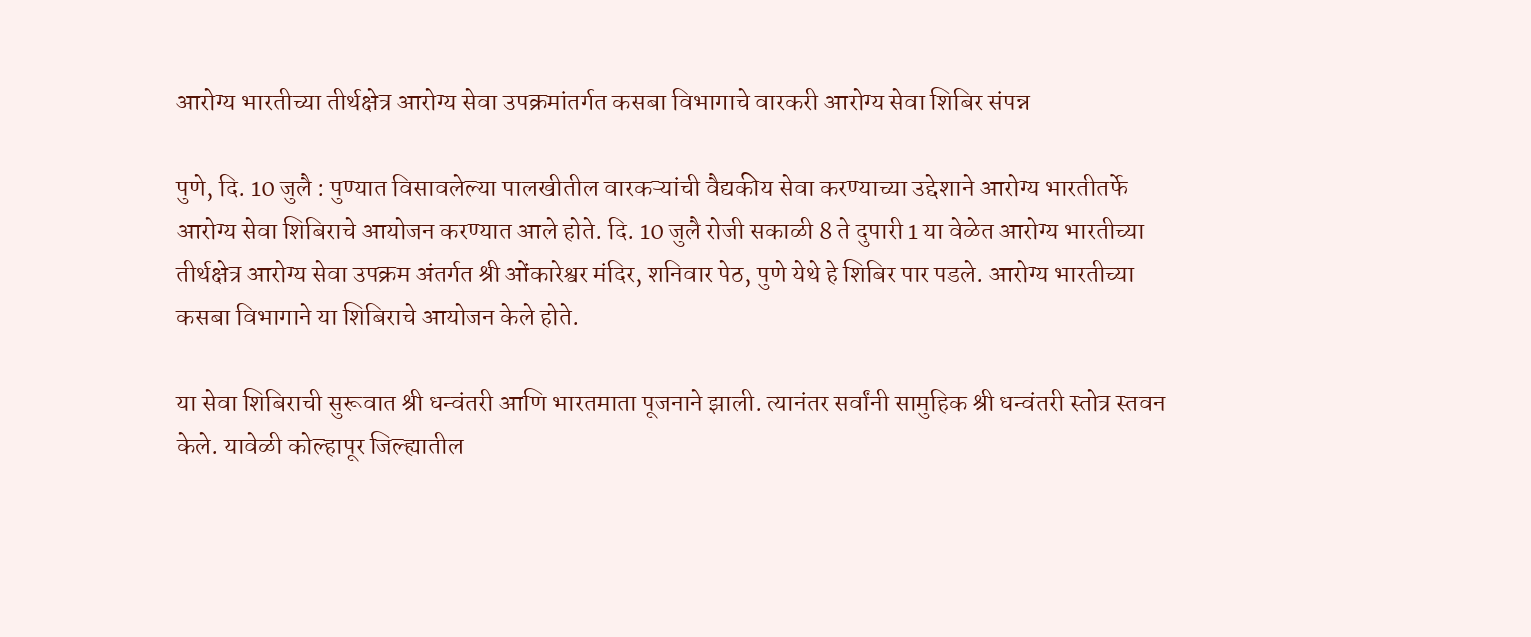आरोग्य भारतीच्या तीर्थक्षेत्र आरोग्य सेवा उपक्रमांतर्गत कसबा विभागाचे वारकरी आरोग्य सेवा शिबिर संपन्न

पुणे, दि. 10 जुलै : पुण्यात विसावलेल्या पालखीतील वारकऱ्यांची वैद्यकीय सेवा करण्याच्या उद्देशाने आरोग्य भारतीतर्फे आरोग्य सेवा शिबिराचे आयोजन करण्यात आले होते. दि. 10 जुलै रोजी सकाळी 8 ते दुपारी 1 या वेळेत आरोग्य भारतीच्या तीर्थक्षेत्र आरोग्य सेवा उपक्रम अंतर्गत श्री ओंकारेश्वर मंदिर, शनिवार पेठ, पुणे येथे हे शिबिर पार पडले. आरोग्य भारतीच्या कसबा विभागाने या शिबिराचे आयोजन केले होते.

या सेवा शिबिराची सुरूवात श्री धन्वंतरी आणि भारतमाता पूजनाने झाली. त्यानंतर सर्वांनी सामुहिक श्री धन्वंतरी स्तोत्र स्तवन केले. यावेळी कोल्हापूर जिल्ह्यातील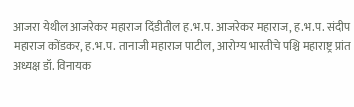आजरा येथील आजरेकर महाराज दिंडीतील ह.भ.प. आजरेकर महाराज, ह.भ.प. संदीप महाराज कोंडकर, ह.भ.प. तानाजी महाराज पाटील, आरोग्य भारतीचे पश्चि महाराष्ट्र प्रांत अध्यक्ष डॉ. विनायक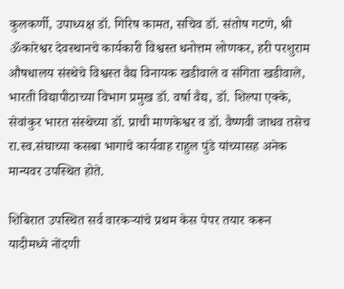कुलकर्णी, उपाध्यक्ष डॉ. गिरिष कामत, सचिव डॉ. संतोष गटणे, श्री ॐकारेश्वर देवस्थानचे कार्यकारी विश्वस्त धनोत्तम लोणकर, हरी परशुराम औषधालय संस्थेचे विश्वस्त वैद्य विनायक खडीवाले व संगिता खडीवाले, भारती विद्यापीठाच्या विभाग प्रमुख डॉ. वर्षा वैद्य, डॉ. शिल्पा एक्के, सेवांकुर भारत संस्थेच्या डॉ. प्राची माणकेश्वर व डॉ. वैष्णवी जाधव तसेच रा.स्व.संघाच्या कसबा भागाचे कार्यवाह राहुल पुंडे यांच्यासह अनेक मान्यवर उपस्थित होते.

शिबिरात उपस्थित सर्व वारकऱ्यांचे प्रथम केस पेपर तयार करून यादीमध्ये नोंदणी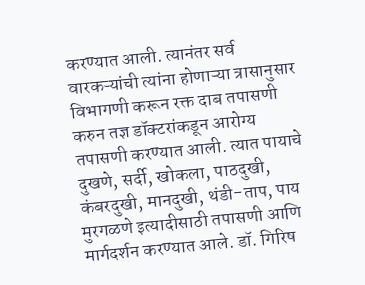करण्यात आली. त्यानंतर सर्व वारकऱ्यांची त्यांना होणाऱ्या त्रासानुसार विभागणी करून रक्त दाब तपासणी करुन तज्ञ डॉक्टरांकडून आरोग्य तपासणी करण्यात आली. त्यात पायाचे दुखणे, सर्दी, खोकला, पाठदुखी, कंबरदुखी, मानदुखी, थंडी-ताप, पाय मुरगळणे इत्यादीसाठी तपासणी आणि मार्गदर्शन करण्यात आले. डॉ. गिरिष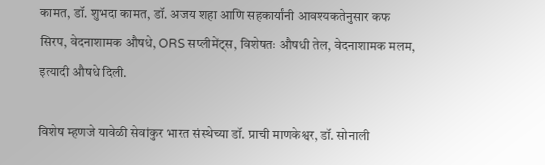कामत, डॉ. शुभदा कामत, डॉ. अजय शहा आणि सहकार्यांनी आवश्यकतेनुसार कफ सिरप, वेदनाशामक औषधे, ORS सप्लीमेंट्स, विशेषतः औषधी तेल, वेदनाशामक मलम, इत्यादी औषधे दिली.

विशेष म्हणजे यावेळी सेवांकुर भारत संस्थेच्या डॉ. प्राची माणकेश्वर, डॉ. सोनाली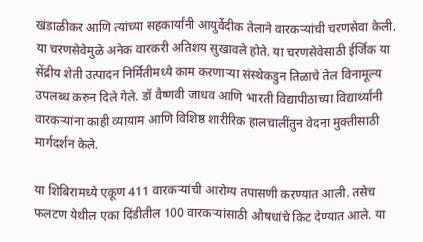खंडाळीकर आणि त्यांच्या सहकार्यांनी आयुर्वेदीक तेलाने वारकऱ्यांची चरणसेवा केली. या चरणसेवेमुळे अनेक वारकरी अतिशय सुखावले होते. या चरणसेवेसाठी ईर्जिक या सेंद्रीय शेती उत्पादन निर्मितीमध्ये काम करणाऱ्या संस्थेकडुन तिळाचे तेल विनामूल्य उपलब्ध करुन दिले गेले. डॉ वैष्णवी जाधव आणि भारती विद्यापीठाच्या विद्यार्थ्यांनी वारकऱ्यांना काही व्यायाम आणि विशिष्ठ शारीरिक हालचालींतुन वेदना मुक्तीसाठी मार्गदर्शन केले.

या शिबिरामध्ये एकूण 411 वारकऱ्यांची आरोग्य तपासणी करण्यात आली. तसेच फलटण येथील एका दिंडीतील 100 वारकऱ्यांसाठी औषधांचे किट देण्यात आले. या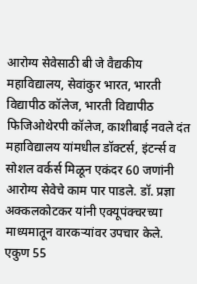आरोग्य सेवेसाठी बी जे वैद्यकीय महाविद्यालय, सेवांकुर भारत, भारती विद्यापीठ कॉलेज, भारती विद्यापीठ फिजिओथेरपी कॉलेज, काशीबाई नवले दंत महाविद्यालय यांमधील डॉक्टर्स, इंटर्न्स व सोशल वर्कर्स मिळून एकंदर 60 जणांनी आरोग्य सेवेचे काम पार पाडले. डॉ. प्रज्ञा अक्कलकोटकर यांनी एक्यूपंक्चरच्या माध्यमातून वारकऱ्यांवर उपचार केले. एकुण 55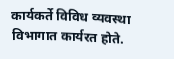कार्यकर्ते विविध व्यवस्था विभागात कार्यरत होते.